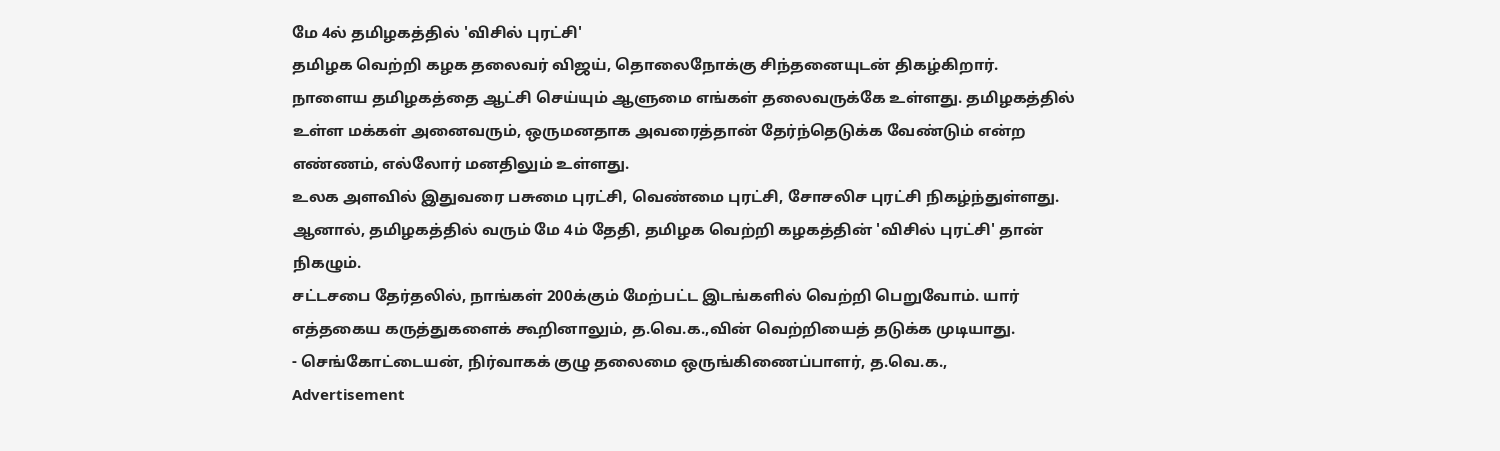மே 4ல் தமிழகத்தில் 'விசில் புரட்சி'
தமிழக வெற்றி கழக தலைவர் விஜய், தொலைநோக்கு சிந்தனையுடன் திகழ்கிறார்.
நாளைய தமிழகத்தை ஆட்சி செய்யும் ஆளுமை எங்கள் தலைவருக்கே உள்ளது. தமிழகத்தில் உள்ள மக்கள் அனைவரும், ஒருமனதாக அவரைத்தான் தேர்ந்தெடுக்க வேண்டும் என்ற எண்ணம், எல்லோர் மனதிலும் உள்ளது.
உலக அளவில் இதுவரை பசுமை புரட்சி, வெண்மை புரட்சி, சோசலிச புரட்சி நிகழ்ந்துள்ளது. ஆனால், தமிழகத்தில் வரும் மே 4ம் தேதி, தமிழக வெற்றி கழகத்தின் 'விசில் புரட்சி' தான் நிகழும்.
சட்டசபை தேர்தலில், நாங்கள் 200க்கும் மேற்பட்ட இடங்களில் வெற்றி பெறுவோம். யார் எத்தகைய கருத்துகளைக் கூறினாலும், த.வெ.க.,வின் வெற்றியைத் தடுக்க முடியாது.
- செங்கோட்டையன், நிர்வாகக் குழு தலைமை ஒருங்கிணைப்பாளர், த.வெ.க.,
Advertisement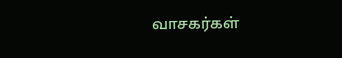வாசகர்கள்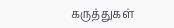கருத்துகள்